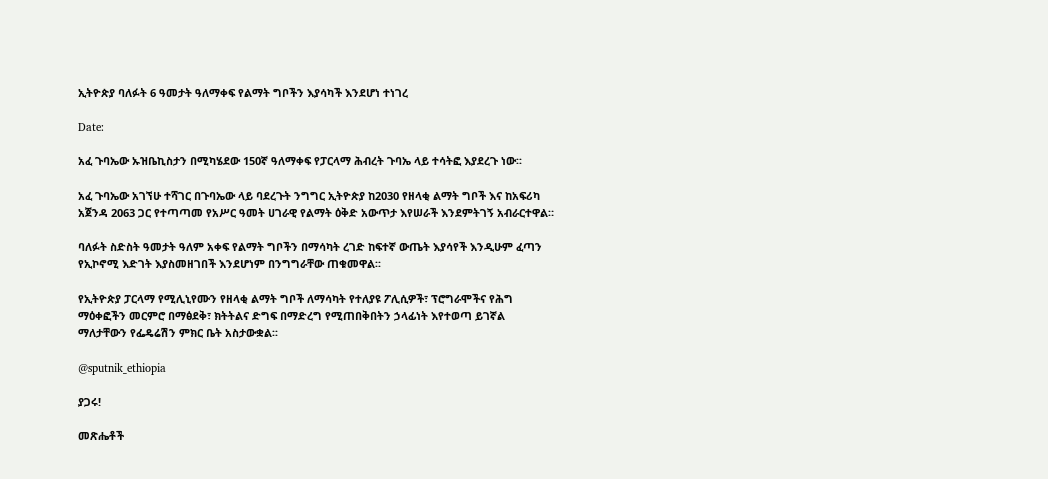ኢትዮጵያ ባለፉት 6 ዓመታት ዓለማቀፍ የልማት ግቦችን እያሳካች እንደሆነ ተነገረ

Date:

አፈ ጉባኤው ኡዝቤኪስታን በሚካሄደው 150ኛ ዓለማቀፍ የፓርላማ ሕብረት ጉባኤ ላይ ተሳትፎ እያደረጉ ነው፡፡

አፈ ጉባኤው አገኘሁ ተሻገር በጉባኤው ላይ ባደረጉት ንግግር ኢትዮጵያ ከ2030 የዘላቂ ልማት ግቦች እና ከአፍሪካ አጀንዳ 2063 ጋር የተጣጣመ የአሥር ዓመት ሀገራዊ የልማት ዕቅድ አውጥታ እየሠራች እንደምትገኝ አብራርተዋል።

ባለፉት ስድስት ዓመታት ዓለም አቀፍ የልማት ግቦችን በማሳካት ረገድ ከፍተኛ ውጤት እያሳየች እንዲሁም ፈጣን የኢኮኖሚ እድገት እያስመዘገበች እንደሆነም በንግግራቸው ጠቁመዋል፡፡

የኢትዮጵያ ፓርላማ የሚሊኒየሙን የዘላቂ ልማት ግቦች ለማሳካት የተለያዩ ፖሊሲዎች፣ ፕሮግራሞችና የሕግ ማዕቀፎችን መርምሮ በማፅደቅ፣ ክትትልና ድግፍ በማድረግ የሚጠበቅበትን ኃላፊነት እየተወጣ ይገኛል ማለታቸውን የፌዴሬሽን ምክር ቤት አስታውቋል፡፡

@sputnik_ethiopia

ያጋሩ!

መጽሔቶች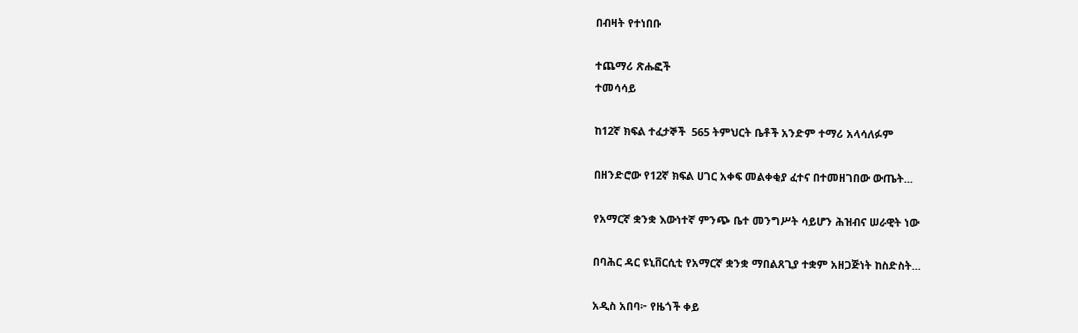በብዛት የተነበቡ

ተጨማሪ ጽሑፎች
ተመሳሳይ

ከ12ኛ ክፍል ተፈታኞች  565 ትምህርት ቤቶች አንድም ተማሪ አላሳለፉም

በዘንድሮው የ12ኛ ክፍል ሀገር አቀፍ መልቀቂያ ፈተና በተመዘገበው ውጤት...

የአማርኛ ቋንቋ እውነተኛ ምንጭ ቤተ መንግሥት ሳይሆን ሕዝብና ሠራዊት ነው

በባሕር ዳር ዩኒቨርሲቲ የአማርኛ ቋንቋ ማበልጸጊያ ተቋም አዘጋጅነት ከስድስት...

አዲስ አበባ፦ የዜጎች ቀይ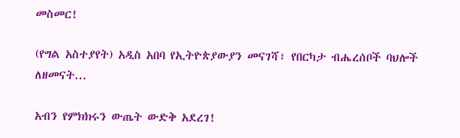መስመር!

(የግል አስተያየት) አዲስ አበባ የኢትዮጵያውያን መናገሻ፣ የበርካታ ብሔረሰቦች ባህሎች ለዘመናት...

አብን የምክክሩን ውጤት ውድቅ አደረገ!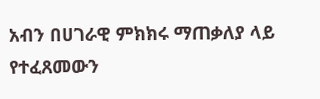አብን በሀገራዊ ምክክሩ ማጠቃለያ ላይ የተፈጸመውን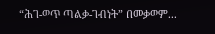“ሕገ-ወጥ ጣልቃ-ገብነት” በመቃወም...